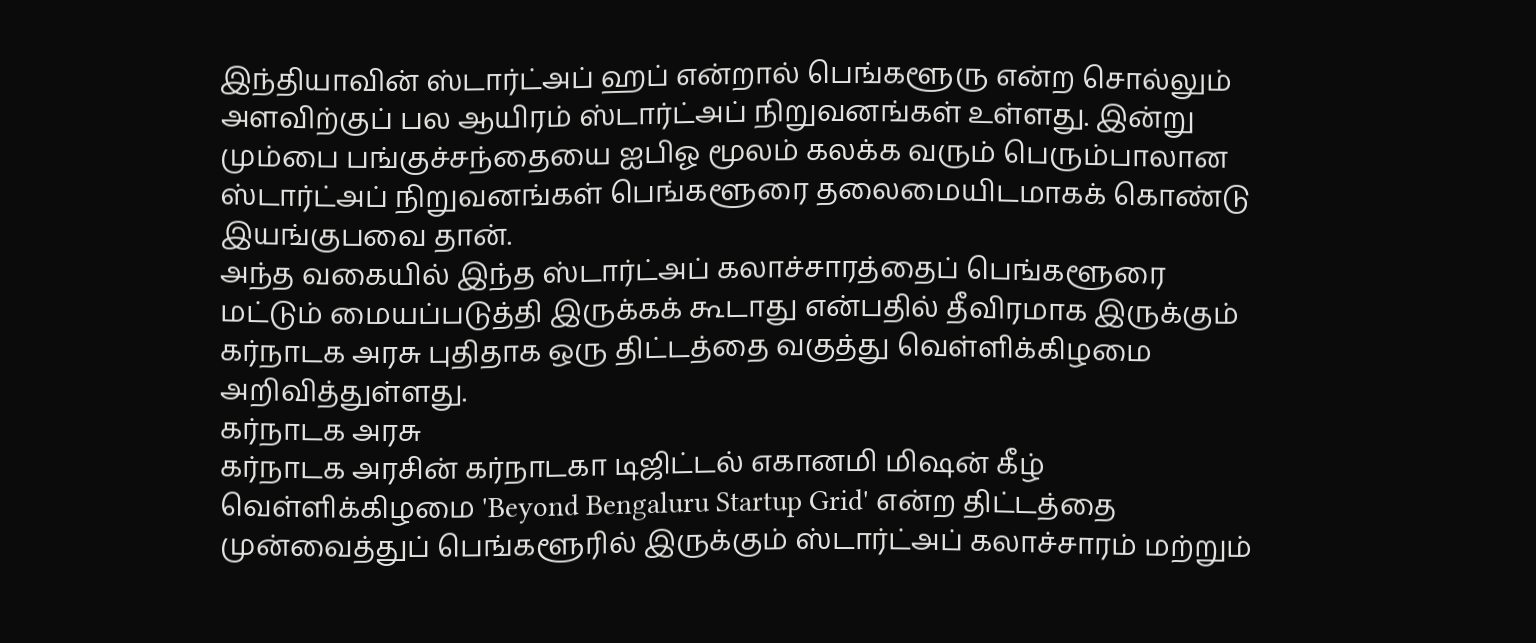இந்தியாவின் ஸ்டார்ட்அப் ஹப் என்றால் பெங்களூரு என்ற சொல்லும் அளவிற்குப் பல ஆயிரம் ஸ்டார்ட்அப் நிறுவனங்கள் உள்ளது. இன்று மும்பை பங்குச்சந்தையை ஐபிஓ மூலம் கலக்க வரும் பெரும்பாலான ஸ்டார்ட்அப் நிறுவனங்கள் பெங்களூரை தலைமையிடமாகக் கொண்டு இயங்குபவை தான்.
அந்த வகையில் இந்த ஸ்டார்ட்அப் கலாச்சாரத்தைப் பெங்களூரை மட்டும் மையப்படுத்தி இருக்கக் கூடாது என்பதில் தீவிரமாக இருக்கும் கர்நாடக அரசு புதிதாக ஒரு திட்டத்தை வகுத்து வெள்ளிக்கிழமை அறிவித்துள்ளது.
கர்நாடக அரசு
கர்நாடக அரசின் கர்நாடகா டிஜிட்டல் எகானமி மிஷன் கீழ் வெள்ளிக்கிழமை 'Beyond Bengaluru Startup Grid' என்ற திட்டத்தை முன்வைத்துப் பெங்களூரில் இருக்கும் ஸ்டார்ட்அப் கலாச்சாரம் மற்றும்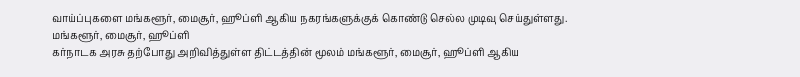வாய்ப்புகளை மங்களூர், மைசூர், ஹூப்ளி ஆகிய நகரங்களுக்குக் கொண்டு செல்ல முடிவு செய்துள்ளது.
மங்களூர், மைசூர், ஹூப்ளி
கர்நாடக அரசு தற்போது அறிவித்துள்ள திட்டத்தின் மூலம் மங்களூர், மைசூர், ஹூப்ளி ஆகிய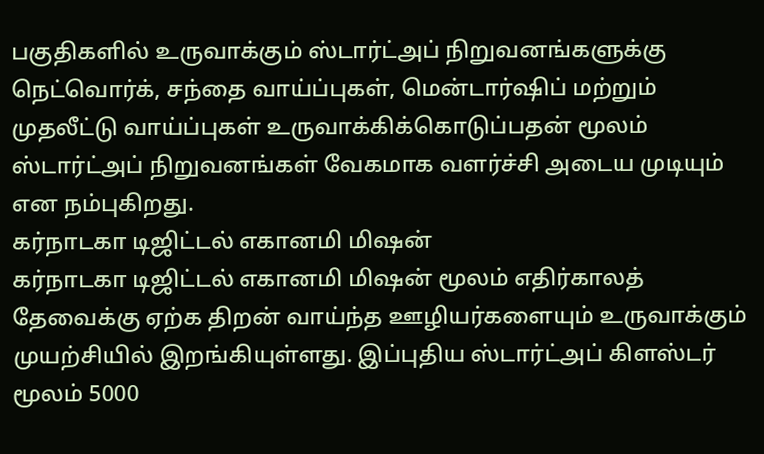பகுதிகளில் உருவாக்கும் ஸ்டார்ட்அப் நிறுவனங்களுக்கு நெட்வொர்க், சந்தை வாய்ப்புகள், மென்டார்ஷிப் மற்றும் முதலீட்டு வாய்ப்புகள் உருவாக்கிக்கொடுப்பதன் மூலம் ஸ்டார்ட்அப் நிறுவனங்கள் வேகமாக வளர்ச்சி அடைய முடியும் என நம்புகிறது.
கர்நாடகா டிஜிட்டல் எகானமி மிஷன்
கர்நாடகா டிஜிட்டல் எகானமி மிஷன் மூலம் எதிர்காலத் தேவைக்கு ஏற்க திறன் வாய்ந்த ஊழியர்களையும் உருவாக்கும் முயற்சியில் இறங்கியுள்ளது. இப்புதிய ஸ்டார்ட்அப் கிளஸ்டர் மூலம் 5000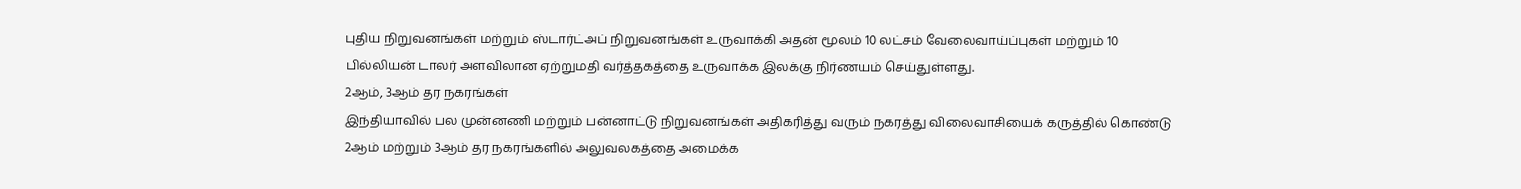புதிய நிறுவனங்கள் மற்றும் ஸ்டார்ட்அப் நிறுவனங்கள் உருவாக்கி அதன் மூலம் 10 லட்சம் வேலைவாய்ப்புகள் மற்றும் 10 பில்லியன் டாலர் அளவிலான ஏற்றுமதி வர்த்தகத்தை உருவாக்க இலக்கு நிர்ணயம் செய்துள்ளது.
2ஆம், 3ஆம் தர நகரங்கள்
இந்தியாவில் பல முன்னணி மற்றும் பன்னாட்டு நிறுவனங்கள் அதிகரித்து வரும் நகரத்து விலைவாசியைக் கருத்தில் கொண்டு 2ஆம் மற்றும் 3ஆம் தர நகரங்களில் அலுவலகத்தை அமைக்க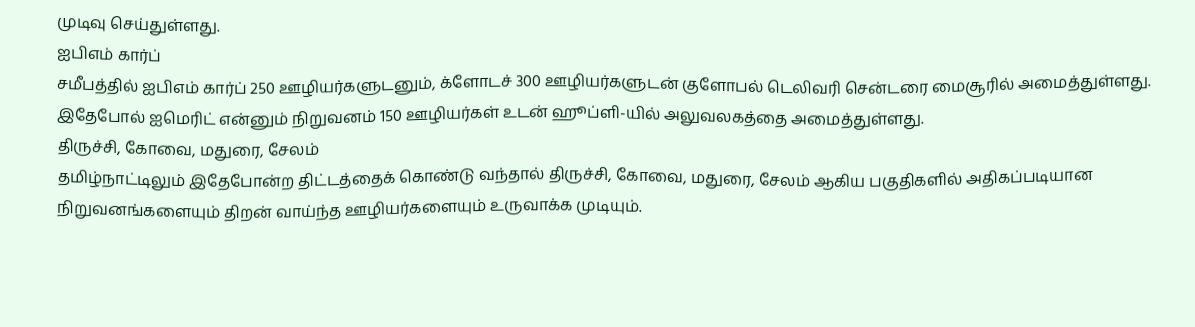முடிவு செய்துள்ளது.
ஐபிஎம் கார்ப்
சமீபத்தில் ஐபிஎம் கார்ப் 250 ஊழியர்களுடனும், க்ளோடச் 300 ஊழியர்களுடன் குளோபல் டெலிவரி சென்டரை மைசூரில் அமைத்துள்ளது. இதேபோல் ஐமெரிட் என்னும் நிறுவனம் 150 ஊழியர்கள் உடன் ஹூப்ளி-யில் அலுவலகத்தை அமைத்துள்ளது.
திருச்சி, கோவை, மதுரை, சேலம்
தமிழ்நாட்டிலும் இதேபோன்ற திட்டத்தைக் கொண்டு வந்தால் திருச்சி, கோவை, மதுரை, சேலம் ஆகிய பகுதிகளில் அதிகப்படியான நிறுவனங்களையும் திறன் வாய்ந்த ஊழியர்களையும் உருவாக்க முடியும்.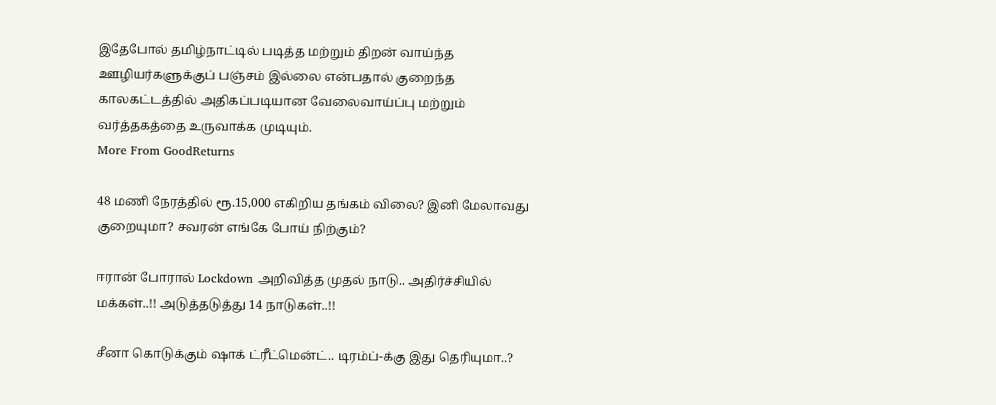இதேபோல் தமிழ்நாட்டில் படித்த மற்றும் திறன் வாய்ந்த ஊழியர்களுக்குப் பஞ்சம் இல்லை என்பதால் குறைந்த காலகட்டத்தில் அதிகப்படியான வேலைவாய்ப்பு மற்றும் வர்த்தகத்தை உருவாக்க முடியும்.
More From GoodReturns

48 மணி நேரத்தில் ரூ.15,000 எகிறிய தங்கம் விலை? இனி மேலாவது குறையுமா? சவரன் எங்கே போய் நிற்கும்?

ஈரான் போரால் Lockdown அறிவித்த முதல் நாடு.. அதிர்ச்சியில் மக்கள்..!! அடுத்தடுத்து 14 நாடுகள்..!!

சீனா கொடுக்கும் ஷாக் ட்ரீட்மென்ட்.. டிரம்ப்-க்கு இது தெரியுமா..?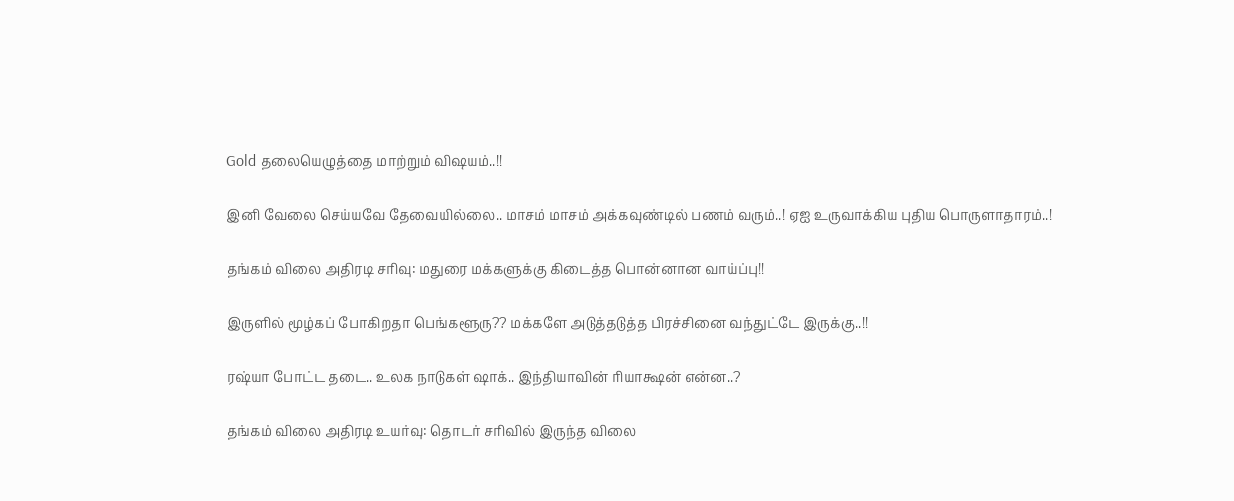Gold தலையெழுத்தை மாற்றும் விஷயம்..!!

இனி வேலை செய்யவே தேவையில்லை.. மாசம் மாசம் அக்கவுண்டில் பணம் வரும்..! ஏஐ உருவாக்கிய புதிய பொருளாதாரம்..!

தங்கம் விலை அதிரடி சரிவு: மதுரை மக்களுக்கு கிடைத்த பொன்னான வாய்ப்பு!!

இருளில் மூழ்கப் போகிறதா பெங்களூரு?? மக்களே அடுத்தடுத்த பிரச்சினை வந்துட்டே இருக்கு..!!

ரஷ்யா போட்ட தடை.. உலக நாடுகள் ஷாக்.. இந்தியாவின் ரியாக்ஷன் என்ன..?

தங்கம் விலை அதிரடி உயர்வு: தொடர் சரிவில் இருந்த விலை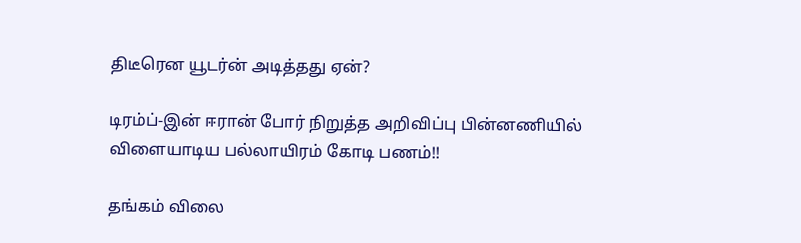திடீரென யூடர்ன் அடித்தது ஏன்?

டிரம்ப்-இன் ஈரான் போர் நிறுத்த அறிவிப்பு பின்னணியில் விளையாடிய பல்லாயிரம் கோடி பணம்!!

தங்கம் விலை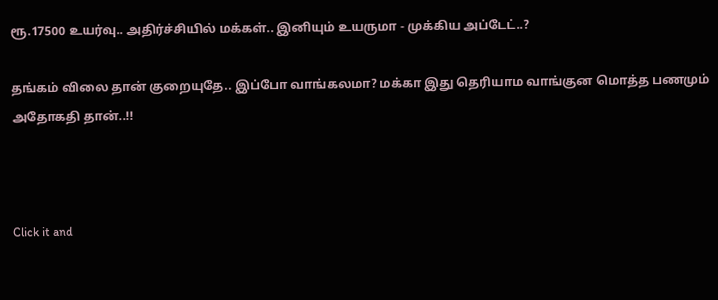ரூ.17500 உயர்வு.. அதிர்ச்சியில் மக்கள்.. இனியும் உயருமா - முக்கிய அப்டேட்..?

தங்கம் விலை தான் குறையுதே.. இப்போ வாங்கலமா? மக்கா இது தெரியாம வாங்குன மொத்த பணமும் அதோகதி தான்..!!



Click it and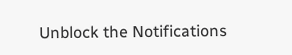Unblock the Notifications